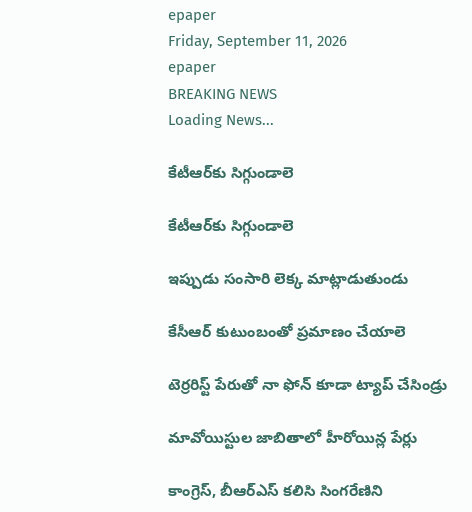epaper
Friday, September 11, 2026
epaper
BREAKING NEWS
Loading News...

కేటీఆర్‌కు సిగ్గుండాలె

కేటీఆర్‌కు సిగ్గుండాలె

ఇప్పుడు సంసారి లెక్క మాట్లాడుతుండు

కేసీఆర్ కుటుంబంతో ప్ర‌మాణం చేయాలె

టెర్ర‌రిస్ట్ పేరుతో నా ఫోన్ కూడా ట్యాప్ చేసిండ్రు

మావోయిస్టుల జాబితాలో హీరోయిన్ల పేర్లు

కాంగ్రెస్, బీఆర్ఎస్ కలిసి సింగరేణిని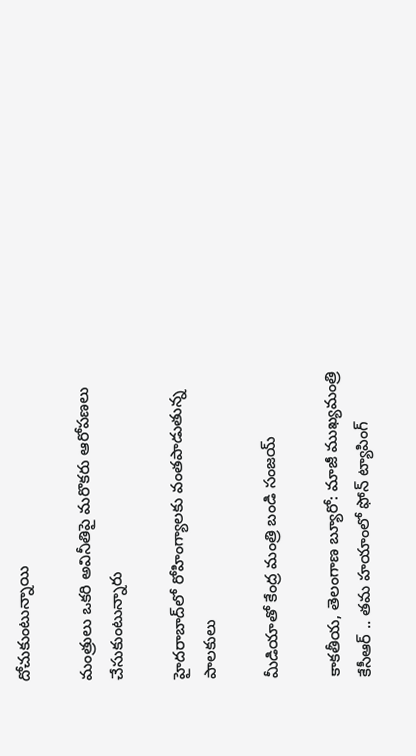దోచుకుంటున్నాయి

మంత్రులు ఒకరి అవినీతిపై మరొకరు ఆరోపణలు చేసుకుంటున్నారు

హైద‌రాబాద్‌లో రోహింగ్యాలకు వంతపాడుతున్న పాల‌కులు

మీడియాతో కేంద్ర మంత్రి బండి సంజ‌య్

కాక‌తీయ‌, తెలంగాణ బ్యూరో: మాజీ ముఖ్య‌మంత్రి కేసీఆర్ .. త‌మ హ‌యాంలో ఫోన్ ట్యాపింగ్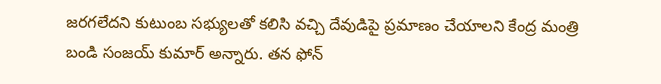జ‌ర‌గ‌లేద‌ని కుటుంబ స‌భ్యుల‌తో క‌లిసి వ‌చ్చి దేవుడిపై ప్ర‌మాణం చేయాల‌ని కేంద్ర మంత్రి బండి సంజ‌య్ కుమార్ అన్నారు. త‌న ఫోన్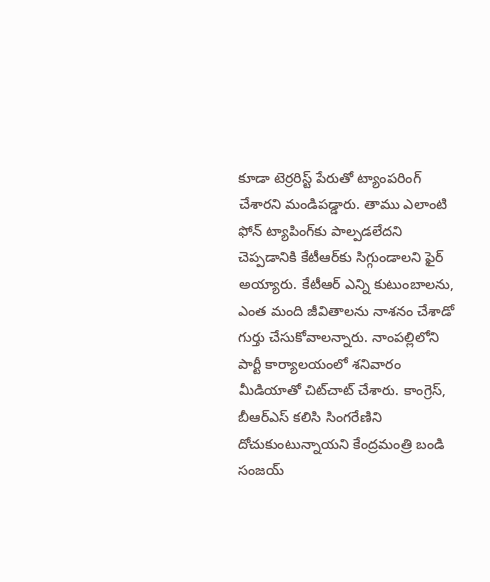కూడా టెర్ర‌రిస్ట్ పేరుతో ట్యాంప‌రింగ్ చేశార‌ని మండిప‌డ్డారు. తాము ఎలాంటి ఫోన్ ట్యాపింగ్‌కు పాల్ప‌డలేద‌ని చెప్ప‌డానికి కేటీఆర్‌కు సిగ్గుండాల‌ని ఫైర్ అయ్యారు. కేటీఆర్ ఎన్ని కుటుంబాల‌ను, ఎంత మంది జీవితాల‌ను నాశ‌నం చేశాడో గుర్తు చేసుకోవాల‌న్నారు. నాంప‌ల్లిలోని పార్టీ కార్యాల‌యంలో శ‌నివారం మీడియాతో చిట్‌చాట్ చేశారు. కాంగ్రెస్, బీఆర్ఎస్ కలిసి సింగరేణిని దోచుకుంటున్నాయని కేంద్రమంత్రి బండి సంజయ్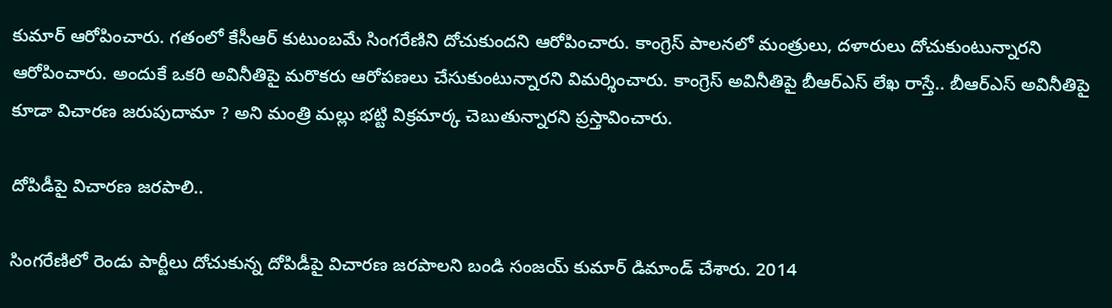కుమార్ ఆరోపించారు. గతంలో కేసీఆర్ కుటుంబమే సింగరేణిని దోచుకుందని ఆరోపించారు. కాంగ్రెస్ పాలనలో మంత్రులు, దళారులు దోచుకుంటున్నారని ఆరోపించారు. అందుకే ఒకరి అవినీతిపై మరొకరు ఆరోపణలు చేసుకుంటున్నారని విమర్శించారు. కాంగ్రెస్ అవినీతిపై బీఆర్ఎస్ లేఖ రాస్తే.. బీఆర్ఎస్ అవినీతిపై కూడా విచారణ జరుపుదామా ? అని మంత్రి మల్లు భట్టి విక్రమార్క చెబుతున్నారని ప్రస్తావించారు.

దోపిడీపై విచారణ జరపాలి..

సింగరేణిలో రెండు పార్టీలు దోచుకున్న దోపిడీపై విచారణ జరపాలని బండి సంజయ్ కుమార్ డిమాండ్ చేశారు. 2014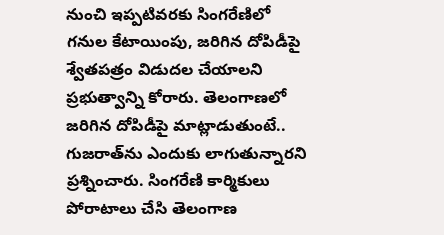నుంచి ఇప్పటివరకు సింగరేణిలో గనుల కేటాయింపు, జరిగిన దోపిడీపై శ్వేతపత్రం విడుదల చేయాలని ప్రభుత్వాన్ని కోరారు. తెలంగాణలో జరిగిన దోపిడీపై మాట్లాడుతుంటే.. గుజరాత్‌ను ఎందుకు లాగుతున్నారని ప్రశ్నించారు. సింగరేణి కార్మికులు పోరాటాలు చేసి తెలంగాణ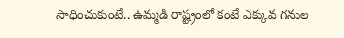సాధించుకుంటే.. ఉమ్మడి రాష్ట్రంలో కంటే ఎక్కువ గనుల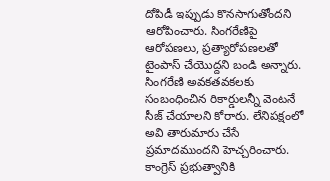దోపిడీ ఇప్పుడు కొనసాగుతోందని ఆరోపించారు. సింగరేణిపై ఆరోపణలు, ప్రత్యారోపణలతో టైంపాస్ చేయొద్దని బండి అన్నారు. సింగరేణి అవకతవకలకు సంబంధించిన రికార్డులన్నీ వెంటనే సీజ్ చేయాలని కోరారు. లేనిపక్షంలో అవి తారుమారు చేసే ప్రమాదముందని హెచ్చరించారు. కాంగ్రెస్ ప్రభుత్వానికి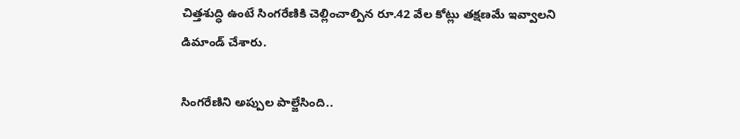చిత్తశుద్ధి ఉంటే సింగరేణికి చెల్లించాల్పిన రూ.42 వేల కోట్లు తక్షణమే ఇవ్వాలని డిమాండ్ చేశారు.

సింగరేణిని అప్పుల పాల్జేసింది..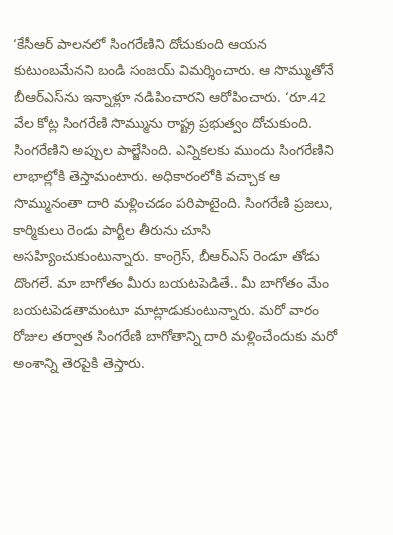‘కేసీఆర్ పాలనలో సింగరేణిని దోచుకుంది ఆయన కుటుంబమేనని బండి సంజయ్ విమర్శించారు. ఆ సొమ్ముతోనే బీఆర్ఎస్‌ను ఇన్నాళ్లూ నడిపించారని ఆరోపించారు. ‘రూ.42 వేల కోట్ల సింగరేణి సొమ్మును రాష్ట్ర ప్రభుత్వం దోచుకుంది. సింగరేణిని అప్పుల పాల్జేసింది. ఎన్నికలకు ముందు సింగరేణిని లాభాల్లోకి తెస్తామంటారు. అధికారంలోకి వచ్చాక ఆ సొమ్మునంతా దారి మళ్లించడం పరిపాటైంది. సింగరేణి ప్రజలు, కార్మికులు రెండు పార్టీల తీరును చూసి అసహ్యించుకుంటున్నారు. కాంగ్రెస్, బీఆర్ఎస్ రెండూ తోడు దొంగలే. మా బాగోతం మీరు బయటపెడితే.. మీ బాగోతం మేం బయటపెడతామంటూ మాట్లాడుకుంటున్నారు. మరో వారం రోజుల తర్వాత సింగరేణి బాగోతాన్ని దారి మళ్లించేందుకు మరో అంశాన్ని తెరపైకి తెస్తారు.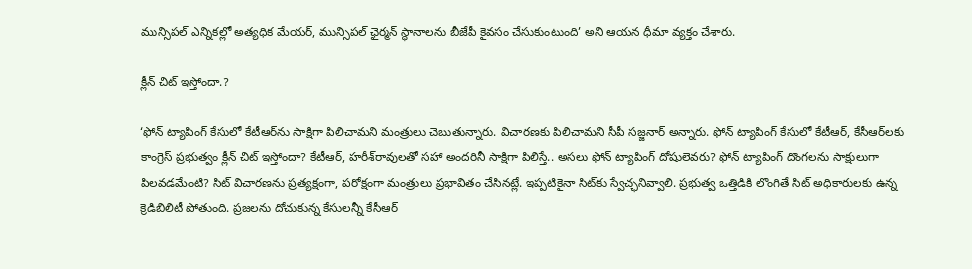మున్సిపల్ ఎన్నికల్లో అత్యధిక మేయర్, మున్సిపల్ ఛైర్మన్ స్థానాలను బీజేపీ కైవసం చేసుకుంటుంది’ అని ఆయన ధీమా వ్యక్తం చేశారు.

క్లీన్ చిట్ ఇస్తోందా.?

‘ఫోన్ ట్యాపింగ్ కేసులో కేటీఆర్‌ను సాక్షిగా పిలిచామని మంత్రులు చెబుతున్నారు. విచారణకు పిలిచామని సీపీ సజ్జనార్ అన్నారు. ఫోన్ ట్యాపింగ్ కేసులో కేటీఆర్, కేసీఆర్‌లకు కాంగ్రెస్ ప్రభుత్వం క్లీన్ చిట్ ఇస్తోందా? కేటీఆర్, హరీశ్‌రావులతో సహా అందరినీ సాక్షిగా పిలిస్తే.. అసలు ఫోన్ ట్యాపింగ్ దోషులెవరు? ఫోన్ ట్యాపింగ్ దొంగలను సాక్షులుగా పిలవడమేంటి? సిట్ విచారణను ప్రత్యక్షంగా, పరోక్షంగా మంత్రులు ప్రభావితం చేసినట్లే. ఇప్పటికైనా సిట్‌కు స్వేచ్ఛనివ్వాలి. ప్రభుత్వ ఒత్తిడికి లొంగితే సిట్ అధికారులకు ఉన్న క్రెడిబిలిటీ పోతుంది. ప్రజలను దోచుకున్న కేసులన్నీ కేసీఆర్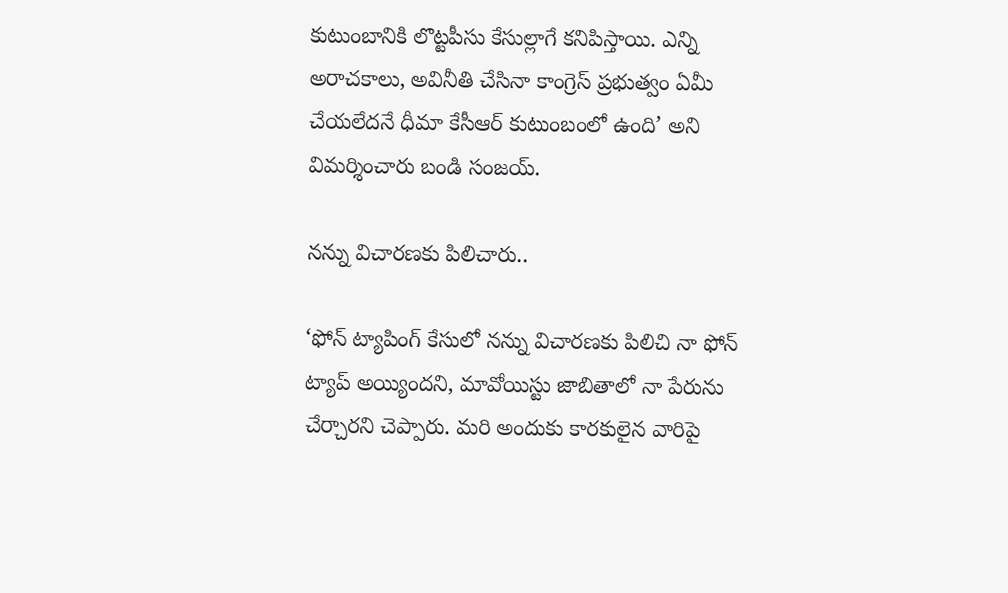కుటుంబానికి లొట్టపీసు కేసుల్లాగే కనిపిస్తాయి. ఎన్ని అరాచకాలు, అవినీతి చేసినా కాంగ్రెస్ ప్రభుత్వం ఏమీ చేయలేదనే ధీమా కేసీఆర్ కుటుంబంలో ఉంది’ అని విమర్శించారు బండి సంజయ్.

నన్ను విచారణకు పిలిచారు..

‘ఫోన్ ట్యాపింగ్ కేసులో నన్ను విచారణకు పిలిచి నా ఫోన్ ట్యాప్ అయ్యిందని, మావోయిస్టు జాబితాలో నా పేరును చేర్చారని చెప్పారు. మరి అందుకు కారకులైన వారిపై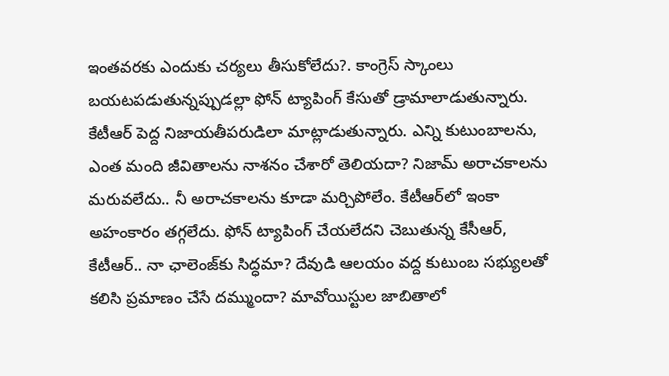ఇంతవరకు ఎందుకు చర్యలు తీసుకోలేదు?. కాంగ్రెస్ స్కాంలు బయటపడుతున్నప్పుడల్లా ఫోన్ ట్యాపింగ్ కేసుతో డ్రామాలాడుతున్నారు. కేటీఆర్ పెద్ద నిజాయతీపరుడిలా మాట్లాడుతున్నారు. ఎన్ని కుటుంబాలను, ఎంత మంది జీవితాలను నాశనం చేశారో తెలియదా? నిజామ్ అరాచకాలను మరువలేదు.. నీ అరాచకాలను కూడా మర్చిపోలేం. కేటీఆర్‌లో ఇంకా అహంకారం తగ్గలేదు. ఫోన్ ట్యాపింగ్ చేయలేదని చెబుతున్న కేసీఆర్, కేటీఆర్.. నా ఛాలెంజ్‌కు సిద్ధమా? దేవుడి ఆలయం వద్ద కుటుంబ సభ్యులతో కలిసి ప్రమాణం చేసే దమ్ముందా? మావోయిస్టుల జాబితాలో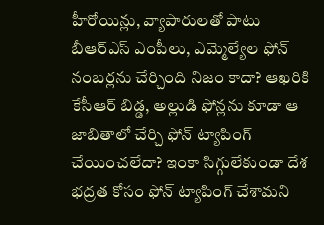హీరోయిన్లు, వ్యాపారులతో పాటు బీఆర్ఎస్ ఎంపీలు, ఎమ్మెల్యేల ఫోన్ నంబర్లను చేర్చింది నిజం కాదా? ఆఖరికి కేసీఆర్ బిడ్డ, అల్లుడి ఫోన్లను కూడా ఆ జాబితాలో చేర్చి ఫోన్ ట్యాపింగ్ చేయించలేదా? ఇంకా సిగ్గులేకుండా దేశ భద్రత కోసం ఫోన్ ట్యాపింగ్ చేశామని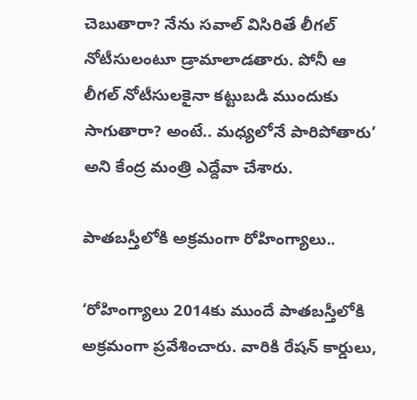చెబుతారా? నేను సవాల్ విసిరితే లీగల్ నోటీసులంటూ డ్రామాలాడతారు. పోనీ ఆ లీగల్ నోటీసులకైనా కట్టుబడి ముందుకు సాగుతారా? అంటే.. మధ్యలోనే పారిపోతారు’ అని కేంద్ర మంత్రి ఎద్దేవా చేశారు.

పాతబస్తీలోకి అక్రమంగా రోహింగ్యాలు..

‘రోహింగ్యాలు 2014కు ముందే పాతబస్తీలోకి అక్రమంగా ప్రవేశించారు. వారికి రేషన్ కార్డులు,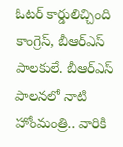ఓటర్ కార్డులిచ్చింది కాంగ్రెస్, బీఆర్ఎస్ పాలకులే. బీఆర్ఎస్ పాలనలో నాటి హోంమంత్రి.. వారికి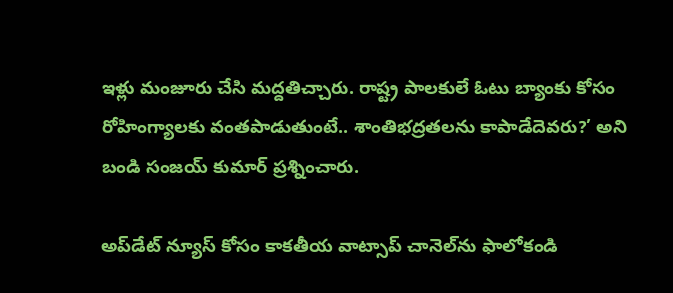ఇళ్లు మంజూరు చేసి మద్దతిచ్చారు. రాష్ట్ర పాలకులే ఓటు బ్యాంకు కోసం రోహింగ్యాలకు వంతపాడుతుంటే.. శాంతిభద్రతలను కాపాడేదెవరు?’ అని బండి సంజయ్ కుమార్ ప్రశ్నించారు.

అప్‌డేట్ న్యూస్ కోసం కాక‌తీయ వాట్సాప్ చానెల్‌ను ఫాలోకండి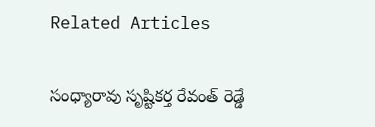Related Articles

సంధ్యారావు సృష్టికర్త రేవంత్‌ రెడ్డే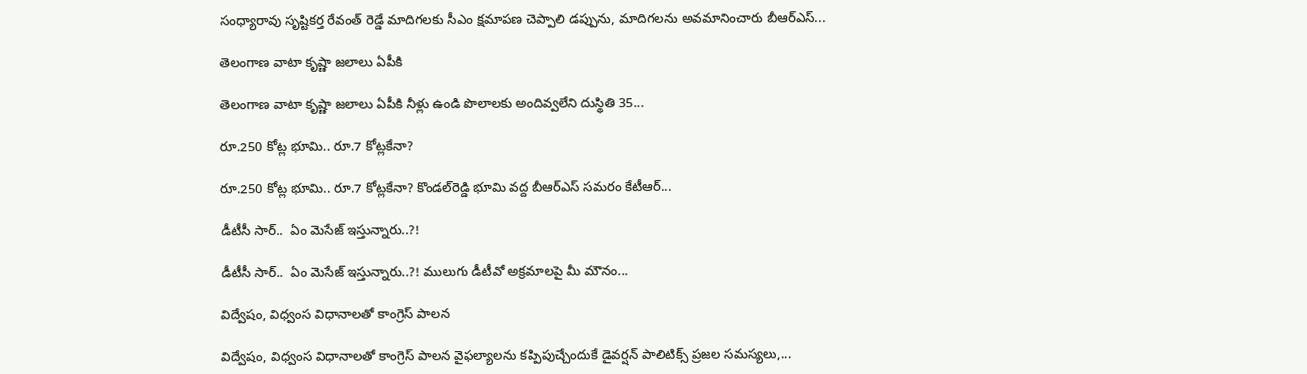సంధ్యారావు సృష్టికర్త రేవంత్‌ రెడ్డే మాదిగలకు సీఎం క్షమాపణ చెప్పాలి డప్పును, మాదిగలను అవమానించారు బీఆర్‌ఎస్‌...

తెలంగాణ వాటా కృష్ణా జలాలు ఏపీకి

తెలంగాణ వాటా కృష్ణా జలాలు ఏపీకి నీళ్లు ఉండి పొలాలకు అందివ్వ‌లేని దుస్థితి 35...

రూ.250 కోట్ల భూమి.. రూ.7 కోట్లకేనా?

రూ.250 కోట్ల భూమి.. రూ.7 కోట్లకేనా? కొండల్‌రెడ్డి భూమి వద్ద బీఆర్‌ఎస్‌ సమరం కేటీఆర్‌...

డీటీసీ సార్‌..  ఏం మెసేజ్ ఇస్తున్నారు..?!

డీటీసీ సార్‌..  ఏం మెసేజ్ ఇస్తున్నారు..?! ములుగు డీటీవో అక్ర‌మాల‌పై మీ మౌనం...

విద్వేషం, విధ్వంస విధానాలతో కాంగ్రెస్‌ పాలన

విద్వేషం, విధ్వంస విధానాలతో కాంగ్రెస్‌ పాలన వైఫల్యాలను కప్పిపుచ్చేందుకే డైవర్షన్‌ పాలిటిక్స్‌ ప్రజల సమస్యలు,...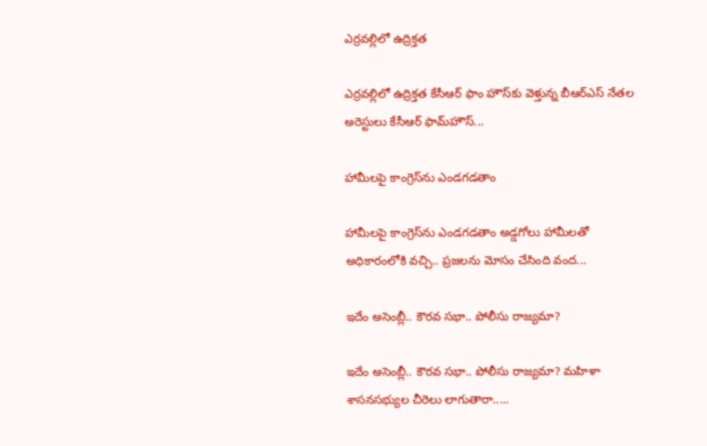ఎర్రవల్లిలో ఉద్రిక్తత

ఎర్రవల్లిలో ఉద్రిక్తత కేసీఆర్ ఫాం హౌస్‌కు వెళ్తున్న బీఆర్‌ఎస్‌ నేతల అరెస్టులు కేసీఆర్‌ ఫామ్‌హౌస్‌...

హామీలపై కాంగ్రెస్‌ను ఎండగడతాం

హామీలపై కాంగ్రెస్‌ను ఎండగడతాం అడ్డగోలు హామీలతో అధికారంలోకి వచ్చి.. ప్రజలను మోసం చేసింది వంద...

ఇదేం అసెంబ్లీ.. కౌరవ సభా.. పోలీసు రాజ్యమా?

ఇదేం అసెంబ్లీ.. కౌరవ సభా.. పోలీసు రాజ్యమా? మహిళా శాసనసభ్యుల చీరెలు లాగుతారా.....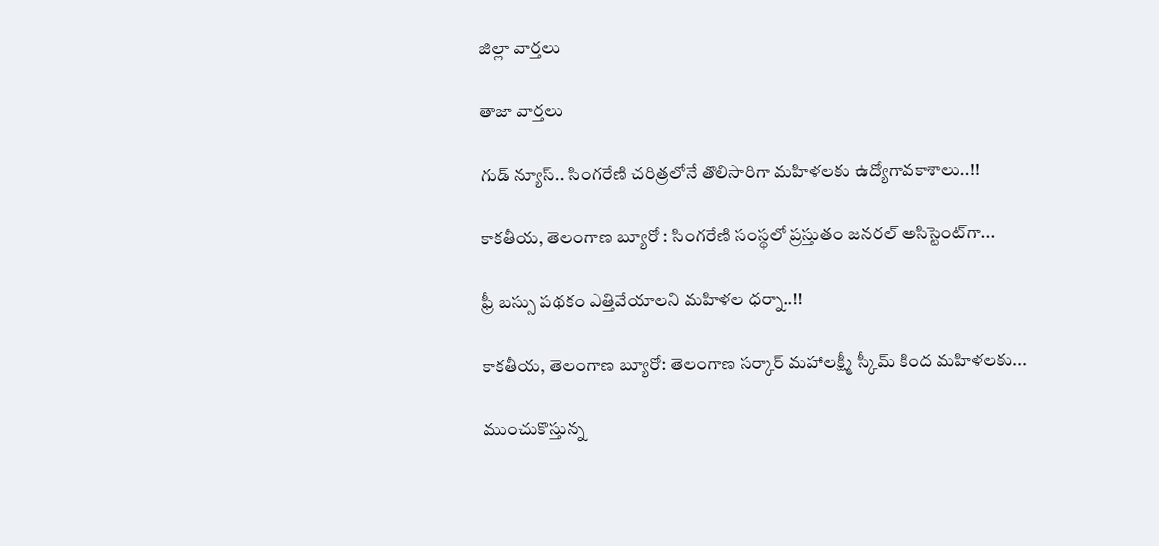జిల్లా వార్త‌లు

తాజా వార్త‌లు

గుడ్ న్యూస్.. సింగరేణి చరిత్రలోనే తొలిసారిగా మ‌హిళ‌ల‌కు ఉద్యోగావ‌కాశాలు..!!

కాక‌తీయ‌, తెలంగాణ బ్యూరో : సింగరేణి సంస్థలో ప్రస్తుతం జనరల్ అసిస్టెంట్‌గా...

ఫ్రీ బస్సు పథకం ఎత్తివేయాలని మహిళల ధర్నా..!!

కాకతీయ, తెలంగాణ బ్యూరో: తెలంగాణ సర్కార్ మహాలక్ష్మీ స్కీమ్ కింద మహిళలకు...

ముంచుకొస్తున్న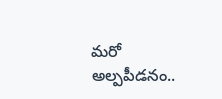మరో అల్పపీడనం..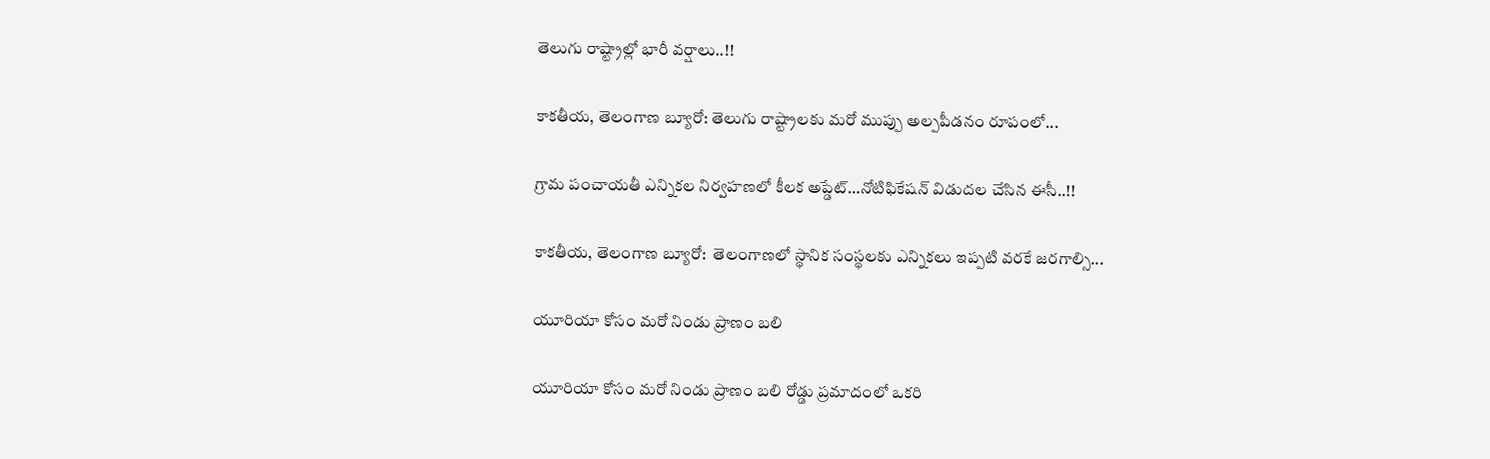తెలుగు రాష్ట్రాల్లో భారీ వర్షాలు..!!

కాకతీయ, తెలంగాణ బ్యూరో: తెలుగు రాష్ట్రాలకు మరో ముప్పు అల్పపీడనం రూపంలో...

గ్రామ పంచాయ‌తీ ఎన్నిక‌ల నిర్వ‌హ‌ణ‌లో కీల‌క అప్డేట్‌…నోటిఫికేషన్ విడుదల చేసిన ఈసీ..!!

కాకతీయ, తెలంగాణ బ్యూరో:  తెలంగాణలో స్థానిక సంస్థలకు ఎన్నికలు ఇప్పటి వరకే జరగాల్సి...

యూరియా కోసం మరో నిండు ప్రాణం బలి

యూరియా కోసం మరో నిండు ప్రాణం బలి రోడ్డు ప్రమాదంలో ఒకరి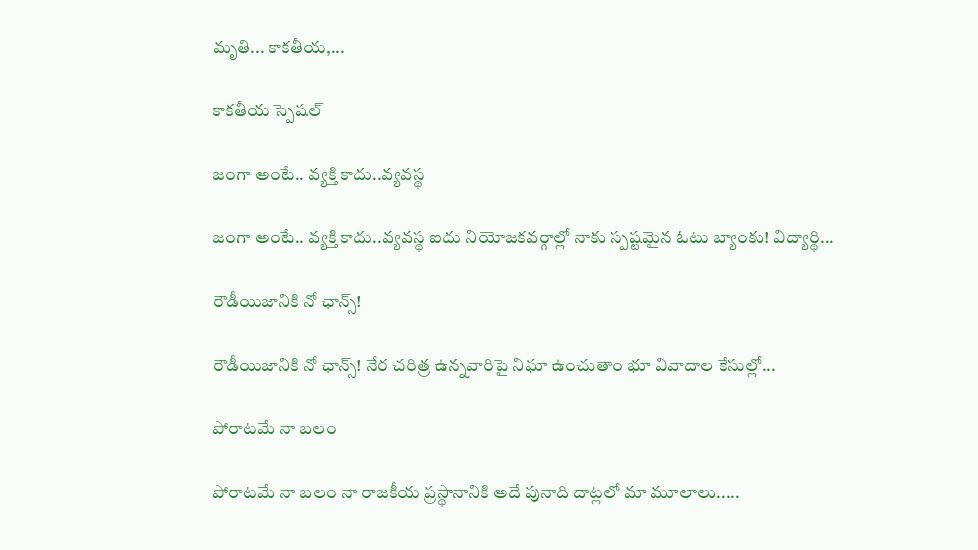మృతి... కాకతీయ,...

కాక‌తీయ స్పెష‌ల్‌

జంగా అంటే.. వ్య‌క్తి కాదు..వ్య‌వస్థ‌

జంగా అంటే.. వ్య‌క్తి కాదు..వ్య‌వస్థ‌ ఐదు నియోజ‌క‌వ‌ర్గాల్లో నాకు స్ప‌ష్ట‌మైన ఓటు బ్యాంకు! విద్యార్థి...

రౌడీయిజానికి నో ఛాన్స్‌!

రౌడీయిజానికి నో ఛాన్స్‌! నేర చరిత్ర ఉన్న‌వారిపై నిఘా ఉంచుతాం భూ వివాదాల కేసుల్లో...

పోరాటమే నా బలం

పోరాటమే నా బలం నా రాజకీయ ప్రస్థానానికి అదే పునాది దాట్లలో మా మూలాలు.....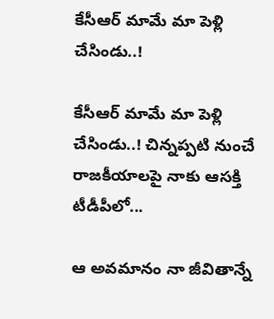కేసీఆర్‌ మామే మా పెళ్లి చేసిండు..!

కేసీఆర్‌ మామే మా పెళ్లి చేసిండు..! చిన్నప్ప‌టి నుంచే రాజకీయాలపై నాకు ఆసక్తి టీడీపీలో...

ఆ అవమానం నా జీవితాన్నే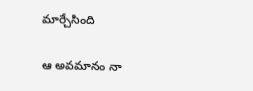మార్చేసింది

ఆ అవమానం నా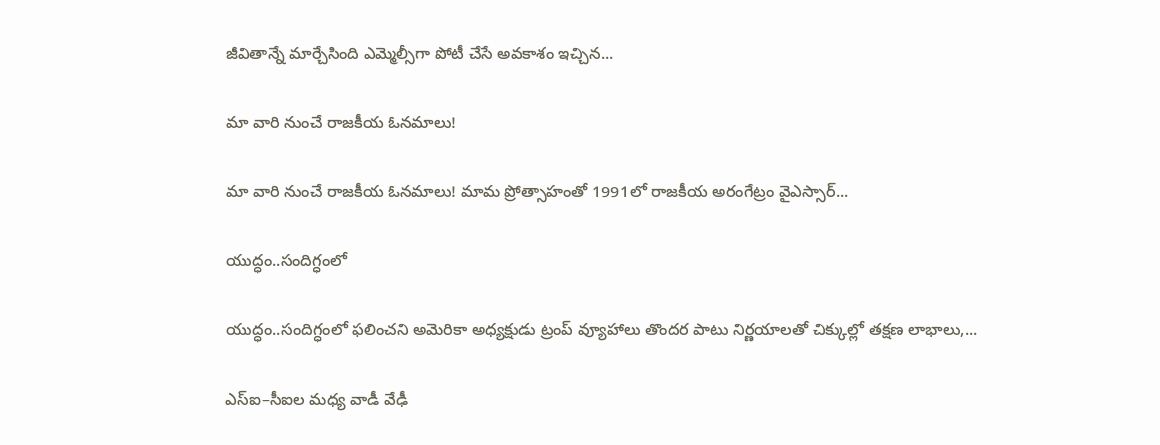జీవితాన్నే మార్చేసింది ఎమ్మెల్సీగా పోటీ చేసే అవ‌కాశం ఇచ్చిన...

మా వారి నుంచే రాజకీయ ఓనమాలు!

మా వారి నుంచే రాజకీయ ఓనమాలు! మామ ప్రోత్సాహంతో 1991లో రాజకీయ అరంగేట్రం వైఎస్సార్‌...

యుద్ధం..సందిగ్ధంలో

యుద్ధం..సందిగ్ధంలో ఫ‌లించని అమెరికా అధ్య‌క్షుడు ట్రంప్ వ్యూహాలు తొంద‌ర పాటు నిర్ణ‌యాల‌తో చిక్కుల్లో తక్షణ లాభాలు,...

ఎస్ఐ–సీఐల మ‌ధ్య వాడీ వేఢీ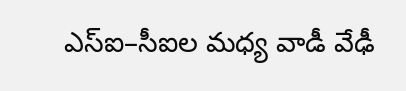ఎస్ఐ–సీఐల మ‌ధ్య వాడీ వేఢీ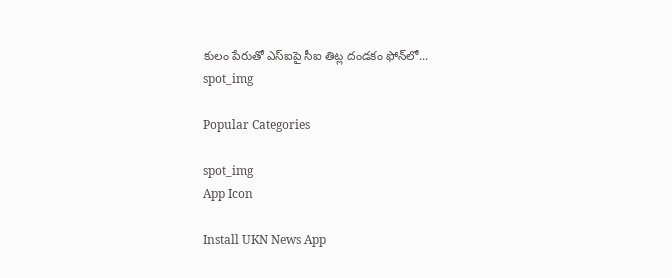కులం పేరుతో ఎస్ఐపై సీఐ తిట్ల దండ‌కం ఫోన్‌లో...
spot_img

Popular Categories

spot_img
App Icon

Install UKN News App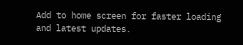Add to home screen for faster loading and latest updates.